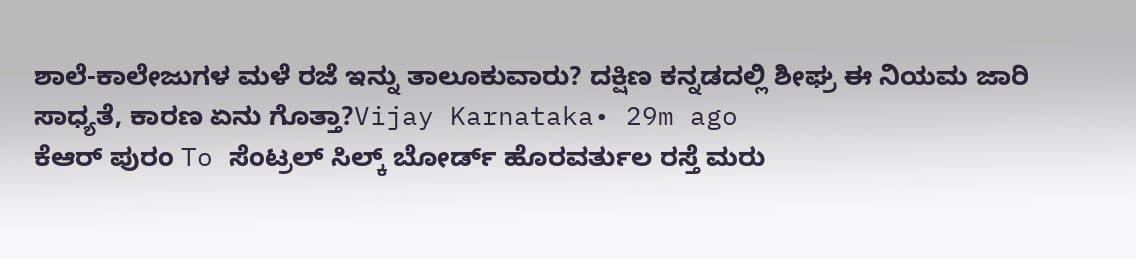ಶಾಲೆ-ಕಾಲೇಜುಗಳ ಮಳೆ ರಜೆ ಇನ್ನು ತಾಲೂಕುವಾರು? ದಕ್ಷಿಣ ಕನ್ನಡದಲ್ಲಿ ಶೀಘ್ರ ಈ ನಿಯಮ ಜಾರಿ ಸಾಧ್ಯತೆ, ಕಾರಣ ಏನು ಗೊತ್ತಾ?Vijay Karnataka• 29m ago
ಕೆಆರ್ ಪುರಂ To ಸೆಂಟ್ರಲ್ ಸಿಲ್ಕ್ ಬೋರ್ಡ್ ಹೊರವರ್ತುಲ ರಸ್ತೆ ಮರು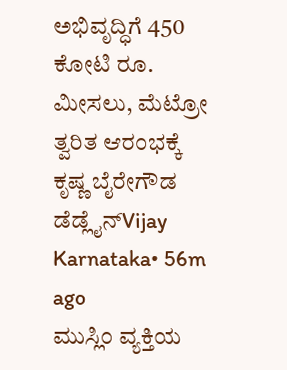ಅಭಿವೃದ್ಧಿಗೆ 450 ಕೋಟಿ ರೂ. ಮೀಸಲು, ಮೆಟ್ರೋ ತ್ವರಿತ ಆರಂಭಕ್ಕೆ ಕೃಷ್ಣ ಬೈರೇಗೌಡ ಡೆಡ್ಲೈನ್Vijay Karnataka• 56m ago
ಮುಸ್ಲಿಂ ವ್ಯಕ್ತಿಯ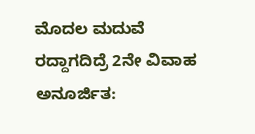ಮೊದಲ ಮದುವೆ ರದ್ದಾಗದಿದ್ರೆ 2ನೇ ವಿವಾಹ ಅನೂರ್ಜಿತ: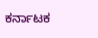ಕರ್ನಾಟಕ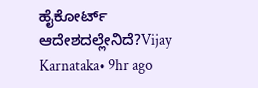ಹೈಕೋರ್ಟ್ ಆದೇಶದಲ್ಲೇನಿದೆ?Vijay Karnataka• 9hr ago